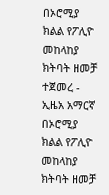በኦሮሚያ ክልል የፖሊዮ መከላከያ ክትባት ዘመቻ ተጀመረ - ኢዜአ አማርኛ
በኦሮሚያ ክልል የፖሊዮ መከላከያ ክትባት ዘመቻ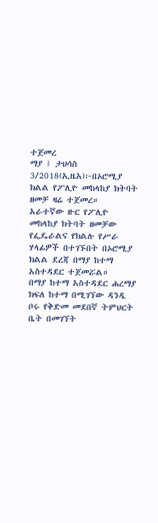ተጀመረ
ማያ ፤ ታህሳስ 3/2018(ኢዜአ)፦በኦሮሚያ ክልል የፖሊዮ መከላከያ ክትባት ዘመቻ ዛሬ ተጀመረ።
አራተኛው ዙር የፖሊዮ መከላከያ ክትባት ዘመቻው የፌዴራልና የክልሉ የሥራ ሃላፊዎች በተገኙበት በኦሮሚያ ክልል ደረጃ በማያ ከተማ አስተዳደር ተጀመሯል።
በማያ ከተማ አስተዳደር ሐረማያ ክፍለ ከተማ በሚገኘው ዳንዲ ቦሩ የቅድመ መደበኛ ትምህርት ቤት በመገኘት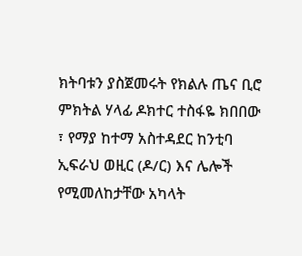ክትባቱን ያስጀመሩት የክልሉ ጤና ቢሮ ምክትል ሃላፊ ዶክተር ተስፋዬ ክበበው ፣ የማያ ከተማ አስተዳደር ከንቲባ ኢፍራህ ወዚር (ዶ/ር) እና ሌሎች የሚመለከታቸው አካላት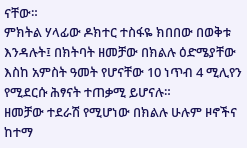ናቸው።
ምክትል ሃላፊው ዶክተር ተስፋዬ ክበበው በወቅቱ እንዳሉት፤ በክትባት ዘመቻው በክልሉ ዕድሜያቸው እስከ አምስት ዓመት የሆናቸው 10 ነጥብ 4 ሚሊየን የሚደርሱ ሕፃናት ተጠቃሚ ይሆናሉ።
ዘመቻው ተደራሽ የሚሆነው በክልሉ ሁሉም ዞኖችና ከተማ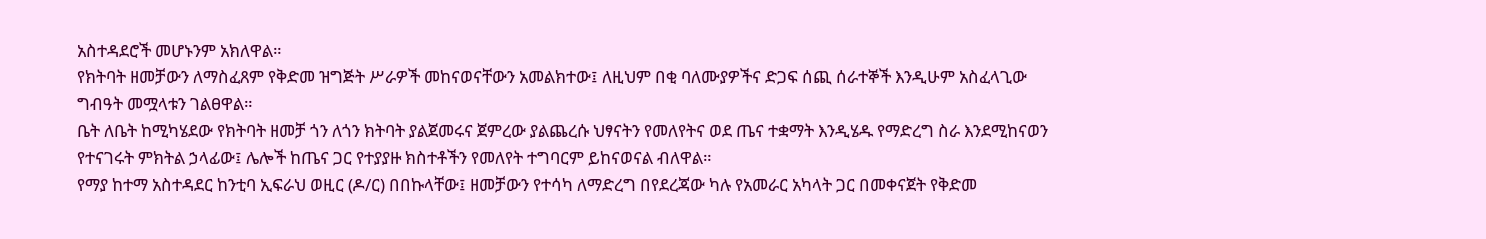አስተዳደሮች መሆኑንም አክለዋል።
የክትባት ዘመቻውን ለማስፈጸም የቅድመ ዝግጅት ሥራዎች መከናወናቸውን አመልክተው፤ ለዚህም በቂ ባለሙያዎችና ድጋፍ ሰጪ ሰራተኞች እንዲሁም አስፈላጊው ግብዓት መሟላቱን ገልፀዋል።
ቤት ለቤት ከሚካሄደው የክትባት ዘመቻ ጎን ለጎን ክትባት ያልጀመሩና ጀምረው ያልጨረሱ ህፃናትን የመለየትና ወደ ጤና ተቋማት እንዲሄዱ የማድረግ ስራ እንደሚከናወን የተናገሩት ምክትል ኃላፊው፤ ሌሎች ከጤና ጋር የተያያዙ ክስተቶችን የመለየት ተግባርም ይከናወናል ብለዋል።
የማያ ከተማ አስተዳደር ከንቲባ ኢፍራህ ወዚር (ዶ/ር) በበኩላቸው፤ ዘመቻውን የተሳካ ለማድረግ በየደረጃው ካሉ የአመራር አካላት ጋር በመቀናጀት የቅድመ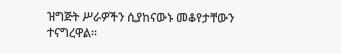ዝግጅት ሥራዎችን ሲያከናውኑ መቆየታቸውን ተናግረዋል።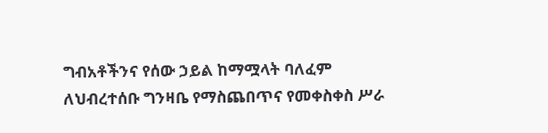ግብአቶችንና የሰው ኃይል ከማሟላት ባለፈም ለህብረተሰቡ ግንዛቤ የማስጨበጥና የመቀስቀስ ሥራ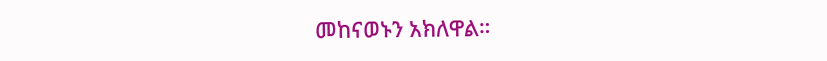መከናወኑን አክለዋል።